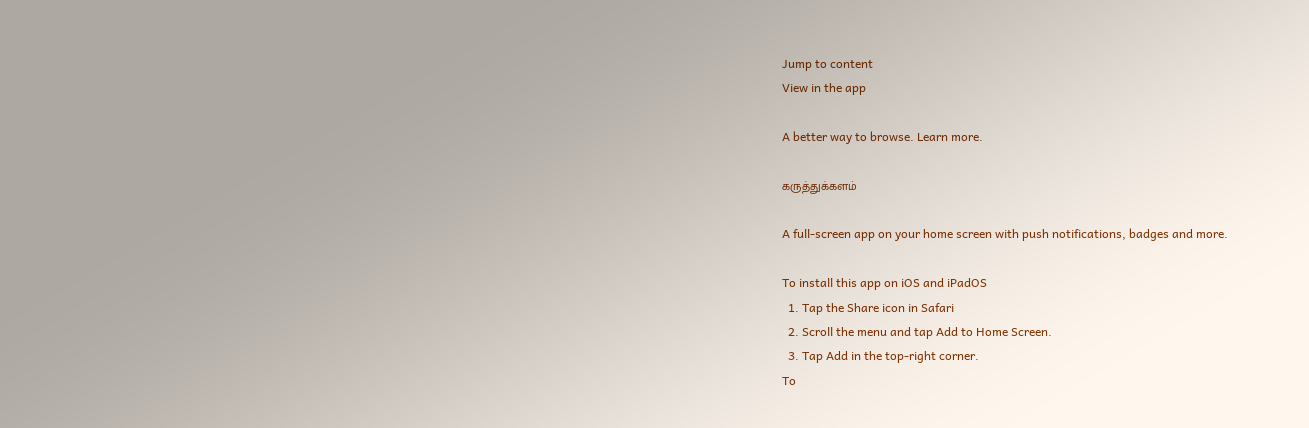Jump to content
View in the app

A better way to browse. Learn more.

கருத்துக்களம்

A full-screen app on your home screen with push notifications, badges and more.

To install this app on iOS and iPadOS
  1. Tap the Share icon in Safari
  2. Scroll the menu and tap Add to Home Screen.
  3. Tap Add in the top-right corner.
To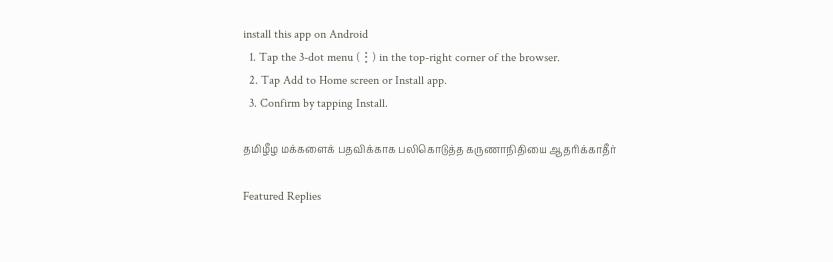install this app on Android
  1. Tap the 3-dot menu (⋮) in the top-right corner of the browser.
  2. Tap Add to Home screen or Install app.
  3. Confirm by tapping Install.

தமிழீழ மக்களைக் பதவிக்காக பலிகொடுத்த கருணாநிதியை ஆதரிக்காதீர்

Featured Replies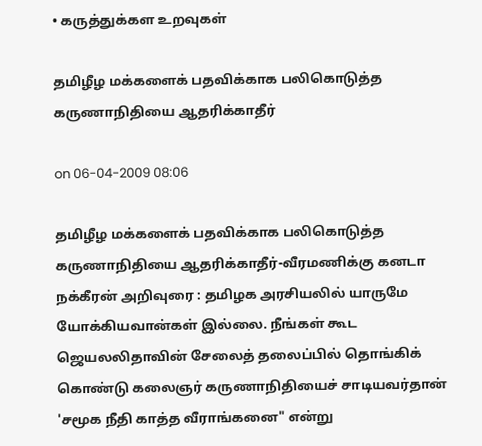• கருத்துக்கள உறவுகள்

தமிழீழ மக்களைக் பதவிக்காக பலிகொடுத்த கருணாநிதியை ஆதரிக்காதீர்

on 06-04-2009 08:06

தமிழீழ மக்களைக் பதவிக்காக பலிகொடுத்த கருணாநிதியை ஆதரிக்காதீர்-வீரமணிக்கு கனடா நக்கீரன் அறிவுரை : தமிழக அரசியலில் யாருமே யோக்கியவான்கள் இல்லை. நீங்கள் கூட ஜெயலலிதாவின் சேலைத் தலைப்பில் தொங்கிக் கொண்டு கலைஞர் கருணாநிதியைச் சாடியவர்தான் 'சமூக நீதி காத்த வீராங்கனை" என்று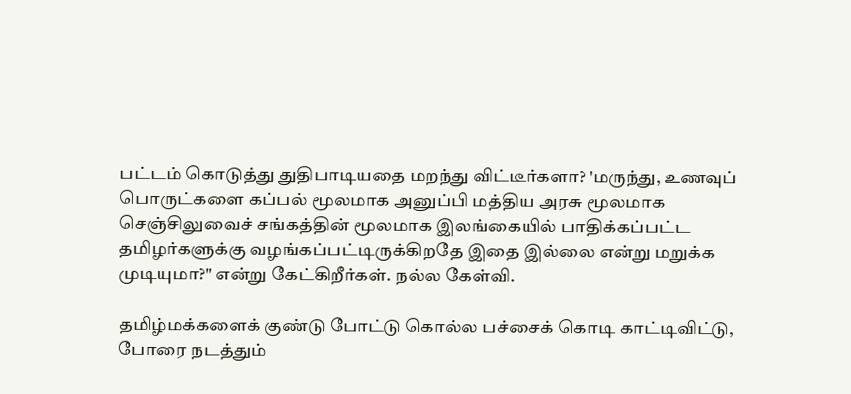பட்டம் கொடுத்து துதிபாடியதை மறந்து விட்டீர்களா? 'மருந்து, உணவுப் பொருட்களை கப்பல் மூலமாக அனுப்பி மத்திய அரசு மூலமாக செஞ்சிலுவைச் சங்கத்தின் மூலமாக இலங்கையில் பாதிக்கப்பட்ட தமிழர்களுக்கு வழங்கப்பட்டிருக்கிறதே இதை இல்லை என்று மறுக்க முடியுமா?" என்று கேட்கிறீர்கள். நல்ல கேள்வி.

தமிழ்மக்களைக் குண்டு போட்டு கொல்ல பச்சைக் கொடி காட்டிவிட்டு, போரை நடத்தும்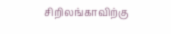சிறிலங்காவிற்கு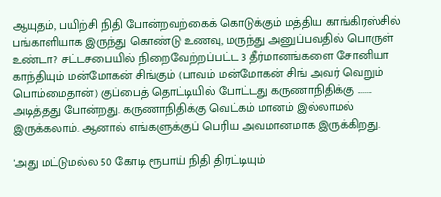ஆயுதம், பயிற்சி நிதி போன்றவற்கைக் கொடுக்கும் மத்திய காங்கிரஸ்சில் பங்காளியாக இருந்து கொண்டு உணவு, மருந்து அனுப்பவதில் பொருள் உண்டா? சட்டசபையில் நிறைவேற்றப்பட்ட 3 தீர்மானங்களை சோனியா காந்தியும் மன்மோகன் சிங்கும் (பாவம் மன்மோகன் சிங் அவர் வெறும் பொம்மைதான்) குப்பைத் தொட்டியில் போட்டது கருணாநிதிக்கு ........ அடித்தது போன்றது. கருணாநிதிக்கு வெட்கம் மானம் இல்லாமல் இருக்கலாம். ஆனால் எங்களுக்குப் பெரிய அவமானமாக இருக்கிறது.

'அது மட்டுமல்ல 50 கோடி ரூபாய் நிதி திரட்டியும்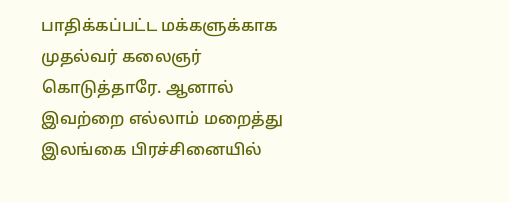பாதிக்கப்பட்ட மக்களுக்காக முதல்வர் கலைஞர் கொடுத்தாரே. ஆனால் இவற்றை எல்லாம் மறைத்து இலங்கை பிரச்சினையில்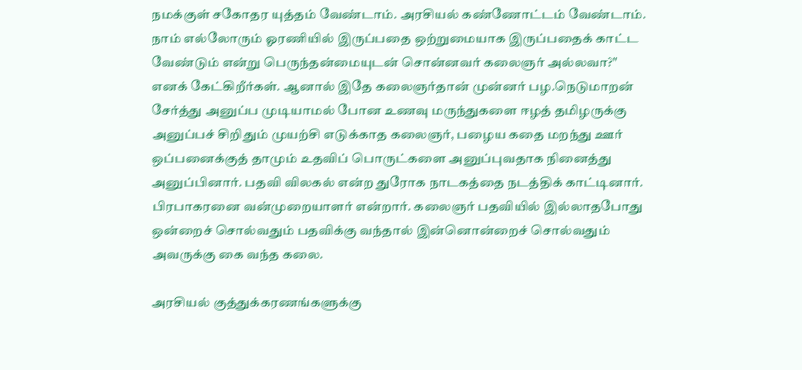நமக்குள் சகோதர யுத்தம் வேண்டாம். அரசியல் கண்ணோட்டம் வேண்டாம். நாம் எல்லோரும் ஓரணியில் இருப்பதை ஒற்றுமையாக இருப்பதைக் காட்ட வேண்டும் என்று பெருந்தன்மையுடன் சொன்னவர் கலைஞர் அல்லவா?" எனக் கேட்கிறீர்கள். ஆனால் இதே கலைஞர்தான் முன்னர் பழ.நெடுமாறன் சேர்த்து அனுப்ப முடியாமல் போன உணவு மருந்துகளை ஈழத் தமிழருக்கு அனுப்பச் சிறிதும் முயற்சி எடுக்காத கலைஞர், பழைய கதை மறந்து ஊர் ஒப்பனைக்குத் தாமும் உதவிப் பொருட்களை அனுப்புவதாக நினைத்து அனுப்பினார். பதவி விலகல் என்ற துரோக நாடகத்தை நடத்திக் காட்டினார். பிரபாகரனை வன்முறையாளர் என்றார். கலைஞர் பதவியில் இல்லாதபோது ஒன்றைச் சொல்வதும் பதவிக்கு வந்தால் இன்னொன்றைச் சொல்வதும் அவருக்கு கை வந்த கலை.

அரசியல் குத்துக்கரணங்களுக்கு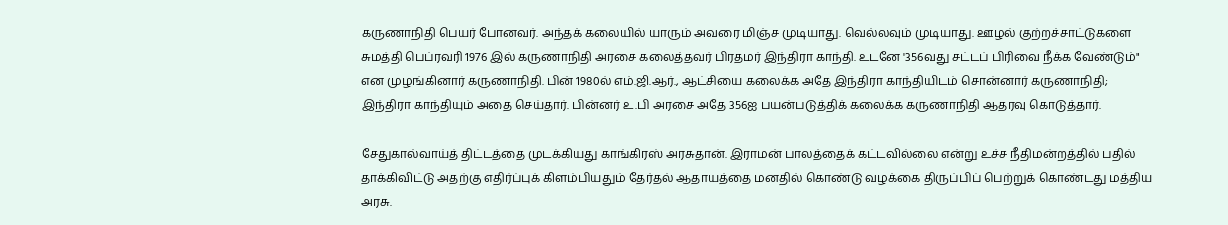கருணாநிதி பெயர் போனவர். அந்தக் கலையில் யாரும் அவரை மிஞ்ச முடியாது. வெல்லவும் முடியாது. ஊழல் குற்றச்சாட்டுகளை சுமத்தி பெப்ரவரி 1976 இல் கருணாநிதி அரசை கலைத்தவர் பிரதமர் இந்திரா காந்தி. உடனே '356வது சட்டப் பிரிவை நீக்க வேண்டும்" என முழங்கினார் கருணாநிதி. பின் 1980ல் எம்.ஜி.ஆர்., ஆட்சியை கலைக்க அதே இந்திரா காந்தியிடம் சொன்னார் கருணாநிதி; இந்திரா காந்தியும் அதை செய்தார். பின்னர் உ.பி அரசை அதே 356ஐ பயன்படுத்திக் கலைக்க கருணாநிதி ஆதரவு கொடுத்தார்.

சேதுகால்வாய்த் திட்டத்தை முடக்கியது காங்கிரஸ் அரசுதான். இராமன் பாலத்தைக் கட்டவில்லை என்று உச்ச நீதிமன்றத்தில் பதில் தாக்கிவிட்டு அதற்கு எதிர்ப்புக் கிளம்பியதும் தேர்தல் ஆதாயத்தை மனதில் கொண்டு வழக்கை திருப்பிப் பெற்றுக் கொண்டது மத்திய அரசு.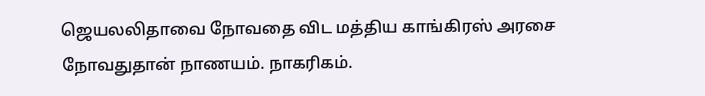ஜெயலலிதாவை நோவதை விட மத்திய காங்கிரஸ் அரசை நோவதுதான் நாணயம். நாகரிகம்.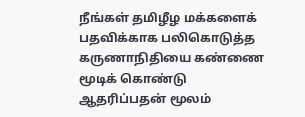நீங்கள் தமிழீழ மக்களைக் பதவிக்காக பலிகொடுத்த கருணாநிதியை கண்ணை மூடிக் கொண்டு ஆதரிப்பதன் மூலம்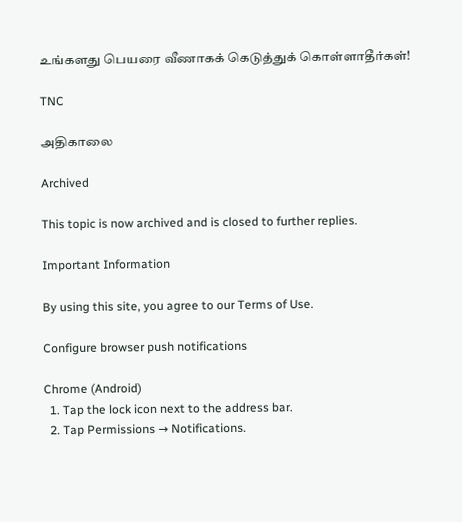உங்களது பெயரை வீணாகக் கெடுத்துக் கொள்ளாதீர்கள்!

TNC

அதிகாலை

Archived

This topic is now archived and is closed to further replies.

Important Information

By using this site, you agree to our Terms of Use.

Configure browser push notifications

Chrome (Android)
  1. Tap the lock icon next to the address bar.
  2. Tap Permissions → Notifications.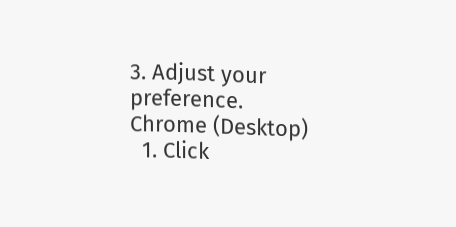3. Adjust your preference.
Chrome (Desktop)
  1. Click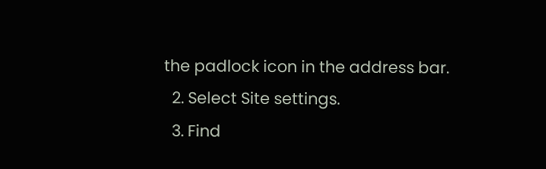the padlock icon in the address bar.
  2. Select Site settings.
  3. Find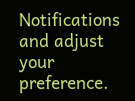Notifications and adjust your preference.